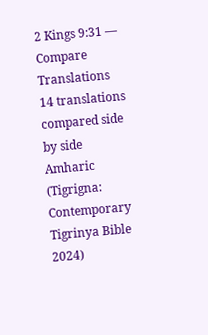2 Kings 9:31 — Compare Translations
14 translations compared side by side
Amharic (Tigrigna: Contemporary Tigrinya Bible 2024)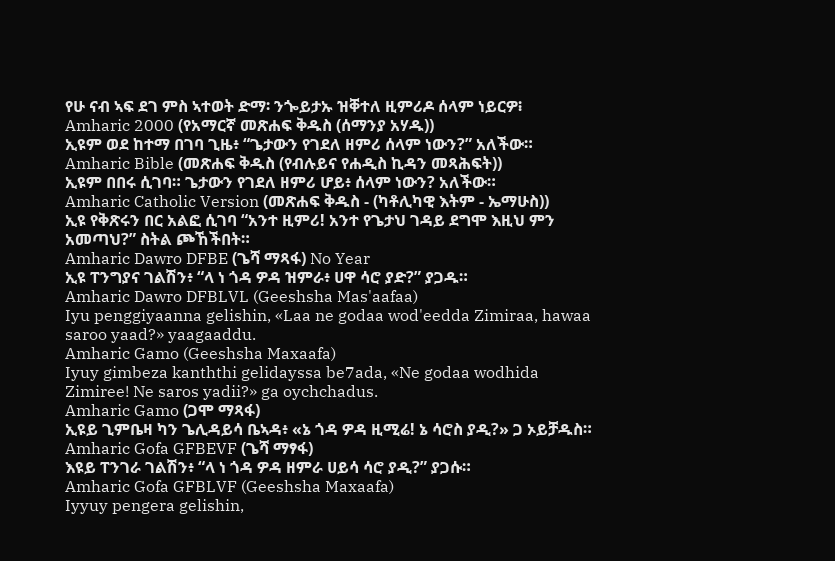የሁ ናብ ኣፍ ደገ ምስ ኣተወት ድማ፡ ንጐይታኡ ዝቐተለ ዚምሪዶ ሰላም ነይርዎ፧
Amharic 2000 (የአማርኛ መጽሐፍ ቅዱስ (ሰማንያ አሃዱ))
ኢዩም ወደ ከተማ በገባ ጊዜ፥ “ጌታውን የገደለ ዘምሪ ሰላም ነውን?” አለችው።
Amharic Bible (መጽሐፍ ቅዱስ (የብሉይና የሐዲስ ኪዳን መጻሕፍት))
ኢዩም በበሩ ሲገባ። ጌታውን የገደለ ዘምሪ ሆይ፥ ሰላም ነውን? አለችው።
Amharic Catholic Version (መጽሐፍ ቅዱስ - (ካቶሊካዊ እትም - ኤማሁስ))
ኢዩ የቅጽሩን በር አልፎ ሲገባ “አንተ ዚምሪ! አንተ የጌታህ ገዳይ ደግሞ እዚህ ምን አመጣህ?” ስትል ጮኸችበት።
Amharic Dawro DFBE (ጌሻ ማጻፋ) No Year
ኢዩ ፐንግያና ገልሽን፥ “ላ ነ ጎዳ ዎዳ ዝምራ፥ ሀዋ ሳሮ ያድ?” ያጋዱ።
Amharic Dawro DFBLVL (Geeshsha Mas'aafaa)
Iyu penggiyaanna gelishin, «Laa ne godaa wod'eedda Zimiraa, hawaa saroo yaad?» yaagaaddu.
Amharic Gamo (Geeshsha Maxaafa)
Iyuy gimbeza kanththi gelidayssa be7ada, «Ne godaa wodhida Zimiree! Ne saros yadii?» ga oychchadus.
Amharic Gamo (ጋሞ ማጻፋ)
ኢዩይ ጊምቤዛ ካን ጌሊዳይሳ ቤኣዳ፥ «ኔ ጎዳ ዎዳ ዚሚሬ! ኔ ሳሮስ ያዲ?» ጋ ኦይቻዱስ።
Amharic Gofa GFBEVF (ጌሻ ማፃፋ)
እዩይ ፐንገራ ገልሽን፥ “ላ ነ ጎዳ ዎዳ ዘምራ ሀይሳ ሳሮ ያዲ?” ያጋሱ።
Amharic Gofa GFBLVF (Geeshsha Maxaafa)
Iyyuy pengera gelishin,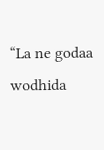“La ne godaa wodhida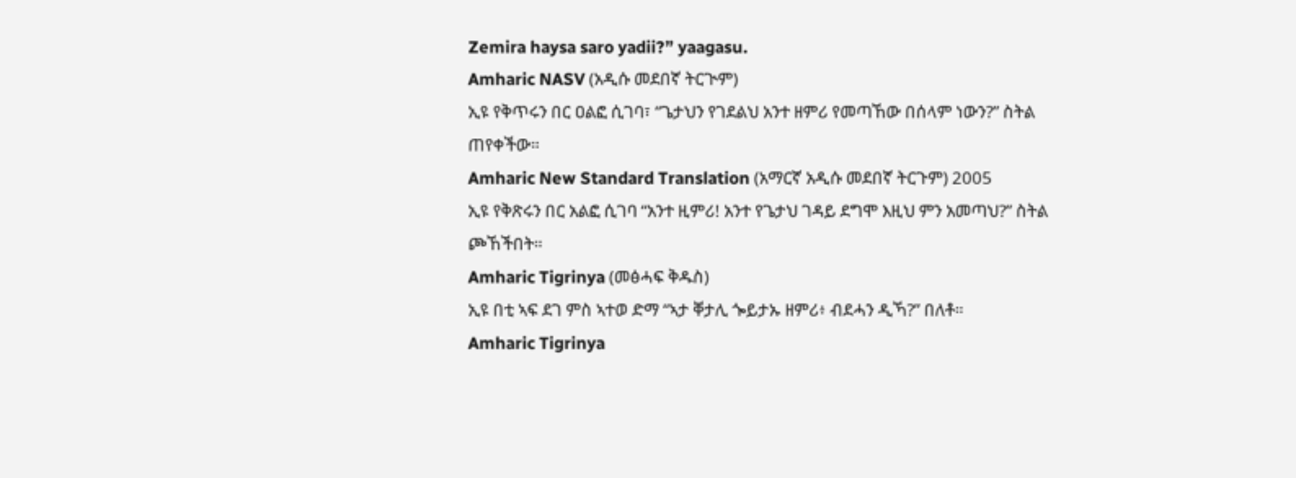Zemira haysa saro yadii?” yaagasu.
Amharic NASV (አዲሱ መደበኛ ትርጒም)
ኢዩ የቅጥሩን በር ዐልፎ ሲገባ፣ “ጌታህን የገደልህ አንተ ዘምሪ የመጣኸው በሰላም ነውን?” ስትል ጠየቀችው።
Amharic New Standard Translation (አማርኛ አዲሱ መደበኛ ትርጉም) 2005
ኢዩ የቅጽሩን በር አልፎ ሲገባ “አንተ ዚምሪ! አንተ የጌታህ ገዳይ ደግሞ እዚህ ምን አመጣህ?” ስትል ጮኸችበት።
Amharic Tigrinya (መፅሓፍ ቅዱስ)
ኢዩ በቲ ኣፍ ደገ ምስ ኣተወ ድማ “ኣታ ቐታሊ ጐይታኡ ዘምሪ፥ ብደሓን ዲኻ?” በለቶ።
Amharic Tigrinya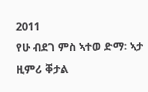2011
የሁ ብደገ ምስ ኣተወ ድማ፡ ኣታ ዚምሪ ቐታል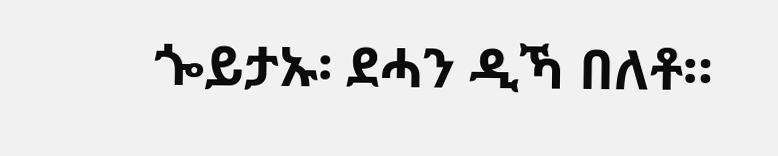ጐይታኡ፡ ደሓን ዲኻ በለቶ።